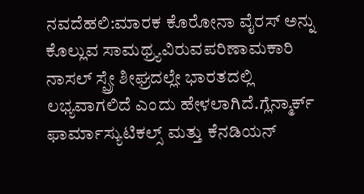ನವದೆಹಲಿ:ಮಾರಕ ಕೊರೋನಾ ವೈರಸ್ ಅನ್ನು ಕೊಲ್ಲುವ ಸಾಮಥ್ರ್ಯವಿರುವಪರಿಣಾಮಕಾರಿ ನಾಸಲ್ ಸ್ಪ್ರೇ ಶೀಘ್ರದಲ್ಲೇ ಭಾರತದಲ್ಲಿ ಲಭ್ಯವಾಗಲಿದೆ ಎಂದು ಹೇಳಲಾಗಿದೆ.ಗ್ಲೆನ್ಮಾರ್ಕ್ ಫಾರ್ಮಾಸ್ಯುಟಿಕಲ್ಸ್ ಮತ್ತು ಕೆನಡಿಯನ್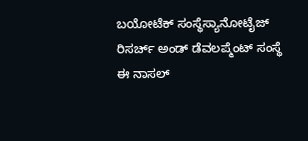ಬಯೋಟೆಕ್ ಸಂಸ್ಥೆಸ್ಯಾನೋಟೈಜ್ ರಿಸರ್ಚ್ ಅಂಡ್ ಡೆವಲಪ್ಮೆಂಟ್ ಸಂಸ್ಥೆ ಈ ನಾಸಲ್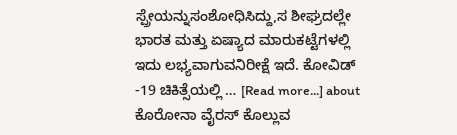ಸ್ಪ್ರೇಯನ್ನುಸಂಶೋಧಿಸಿದ್ದು,ಸ ಶೀಘ್ರದಲ್ಲೇ ಭಾರತ ಮತ್ತು ಏಷ್ಯಾದ ಮಾರುಕಟ್ಟೆಗಳಲ್ಲಿ ಇದು ಲಭ್ಯವಾಗುವನಿರೀಕ್ಷೆ ಇದೆ. ಕೋವಿಡ್ -19 ಚಿಕಿತ್ಸೆಯಲ್ಲಿ … [Read more...] about ಕೊರೋನಾ ವೈರಸ್ ಕೊಲ್ಲುವ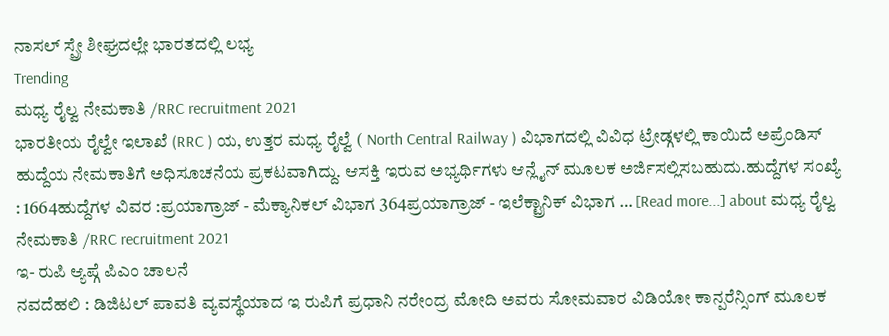ನಾಸಲ್ ಸ್ಪ್ರೇ ಶೀಘ್ರದಲ್ಲೇ ಭಾರತದಲ್ಲಿ ಲಭ್ಯ
Trending
ಮಧ್ಯ ರೈಲ್ವ ನೇಮಕಾತಿ /RRC recruitment 2021
ಭಾರತೀಯ ರೈಲ್ವೇ ಇಲಾಖೆ (RRC ) ಯ, ಉತ್ತರ ಮಧ್ಯ ರೈಲ್ವೆ ( North Central Railway ) ವಿಭಾಗದಲ್ಲಿ ವಿವಿಧ ಟ್ರೇಡ್ಗಳಲ್ಲಿ ಕಾಯಿದೆ ಅಪ್ರೆಂಡಿಸ್ ಹುದ್ದೆಯ ನೇಮಕಾತಿಗೆ ಅಧಿಸೂಚನೆಯ ಪ್ರಕಟವಾಗಿದ್ದು. ಆಸಕ್ತಿ ಇರುವ ಅಭ್ಯರ್ಥಿಗಳು ಆನ್ಲೈನ್ ಮೂಲಕ ಅರ್ಜಿಸಲ್ಲಿಸಬಹುದು.ಹುದ್ದೆಗಳ ಸಂಖ್ಯೆ : 1664ಹುದ್ದೆಗಳ ವಿವರ :ಪ್ರಯಾಗ್ರಾಜ್ - ಮೆಕ್ಯಾನಿಕಲ್ ವಿಭಾಗ 364ಪ್ರಯಾಗ್ರಾಜ್ - ಇಲೆಕ್ಟ್ರಾನಿಕ್ ವಿಭಾಗ … [Read more...] about ಮಧ್ಯ ರೈಲ್ವ ನೇಮಕಾತಿ /RRC recruitment 2021
ಇ- ರುಪಿ ಆ್ಯಪ್ಗೆ ಪಿಎಂ ಚಾಲನೆ
ನವದೆಹಲಿ : ಡಿಜಿಟಲ್ ಪಾವತಿ ವ್ಯವಸ್ಥೆಯಾದ ಇ ರುಪಿಗೆ ಪ್ರಧಾನಿ ನರೇಂದ್ರ ಮೋದಿ ಅವರು ಸೋಮವಾರ ವಿಡಿಯೋ ಕಾನ್ಪರೆನ್ಸಿಂಗ್ ಮೂಲಕ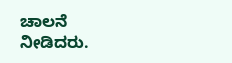ಚಾಲನೆ ನೀಡಿದರು.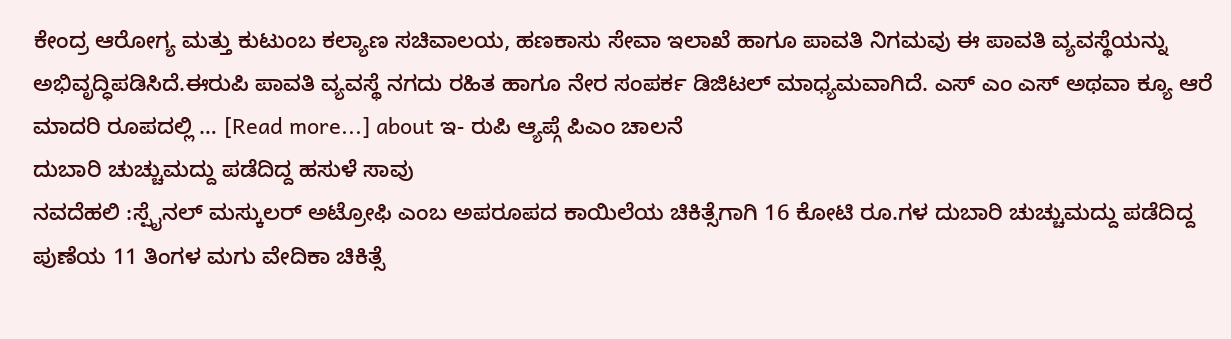ಕೇಂದ್ರ ಆರೋಗ್ಯ ಮತ್ತು ಕುಟುಂಬ ಕಲ್ಯಾಣ ಸಚಿವಾಲಯ, ಹಣಕಾಸು ಸೇವಾ ಇಲಾಖೆ ಹಾಗೂ ಪಾವತಿ ನಿಗಮವು ಈ ಪಾವತಿ ವ್ಯವಸ್ಥೆಯನ್ನು ಅಭಿವೃದ್ಧಿಪಡಿಸಿದೆ.ಈರುಪಿ ಪಾವತಿ ವ್ಯವಸ್ಥೆ ನಗದು ರಹಿತ ಹಾಗೂ ನೇರ ಸಂಪರ್ಕ ಡಿಜಿಟಲ್ ಮಾಧ್ಯಮವಾಗಿದೆ. ಎಸ್ ಎಂ ಎಸ್ ಅಥವಾ ಕ್ಯೂ ಆರೆ ಮಾದರಿ ರೂಪದಲ್ಲಿ … [Read more...] about ಇ- ರುಪಿ ಆ್ಯಪ್ಗೆ ಪಿಎಂ ಚಾಲನೆ
ದುಬಾರಿ ಚುಚ್ಚುಮದ್ದು ಪಡೆದಿದ್ದ ಹಸುಳೆ ಸಾವು
ನವದೆಹಲಿ :ಸ್ಪೈನಲ್ ಮಸ್ಕುಲರ್ ಅಟ್ರೋಫಿ ಎಂಬ ಅಪರೂಪದ ಕಾಯಿಲೆಯ ಚಿಕಿತ್ಸೆಗಾಗಿ 16 ಕೋಟಿ ರೂ.ಗಳ ದುಬಾರಿ ಚುಚ್ಚುಮದ್ದು ಪಡೆದಿದ್ದ ಪುಣೆಯ 11 ತಿಂಗಳ ಮಗು ವೇದಿಕಾ ಚಿಕಿತ್ಸೆ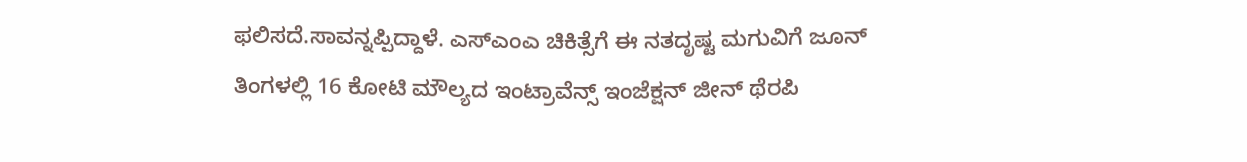ಫಲಿಸದೆ.ಸಾವನ್ನಪ್ಪಿದ್ದಾಳೆ. ಎಸ್ಎಂಎ ಚಿಕಿತ್ಸೆಗೆ ಈ ನತದೃಷ್ಟ ಮಗುವಿಗೆ ಜೂನ್ ತಿಂಗಳಲ್ಲಿ 16 ಕೋಟಿ ಮೌಲ್ಯದ ಇಂಟ್ರಾವೆನ್ಸ್ ಇಂಜೆಕ್ಷನ್ ಜೀನ್ ಥೆರಪಿ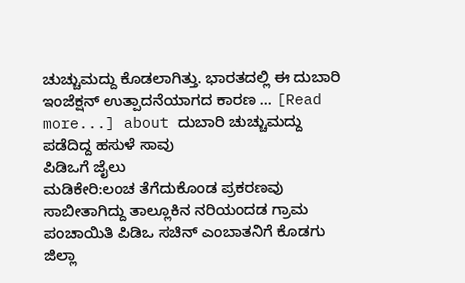ಚುಚ್ಚುಮದ್ದು ಕೊಡಲಾಗಿತ್ತು. ಭಾರತದಲ್ಲಿ ಈ ದುಬಾರಿ ಇಂಜೆಕ್ಷನ್ ಉತ್ಪಾದನೆಯಾಗದ ಕಾರಣ … [Read more...] about ದುಬಾರಿ ಚುಚ್ಚುಮದ್ದು ಪಡೆದಿದ್ದ ಹಸುಳೆ ಸಾವು
ಪಿಡಿಒಗೆ ಜೈಲು
ಮಡಿಕೇರಿ:ಲಂಚ ತೆಗೆದುಕೊಂಡ ಪ್ರಕರಣವು ಸಾಬೀತಾಗಿದ್ದು ತಾಲ್ಲೂಕಿನ ನರಿಯಂದಡ ಗ್ರಾಮ ಪಂಚಾಯಿತಿ ಪಿಡಿಒ ಸಚಿನ್ ಎಂಬಾತನಿಗೆ ಕೊಡಗು ಜಿಲ್ಲಾ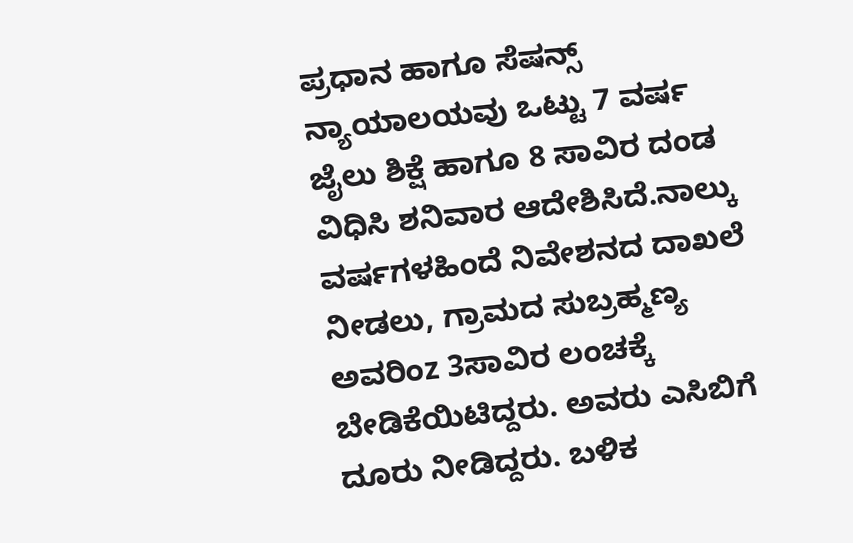ಪ್ರಧಾನ ಹಾಗೂ ಸೆಷನ್ಸ್ ನ್ಯಾಯಾಲಯವು ಒಟ್ಟು 7 ವರ್ಷ ಜೈಲು ಶಿಕ್ಷೆ ಹಾಗೂ 8 ಸಾವಿರ ದಂಡ ವಿಧಿಸಿ ಶನಿವಾರ ಆದೇಶಿಸಿದೆ.ನಾಲ್ಕು ವರ್ಷಗಳಹಿಂದೆ ನಿವೇಶನದ ದಾಖಲೆ ನೀಡಲು, ಗ್ರಾಮದ ಸುಬ್ರಹ್ಮಣ್ಯ ಅವರಿಂz 3ಸಾವಿರ ಲಂಚಕ್ಕೆ ಬೇಡಿಕೆಯಿಟಿದ್ದರು. ಅವರು ಎಸಿಬಿಗೆ ದೂರು ನೀಡಿದ್ದರು. ಬಳಿಕ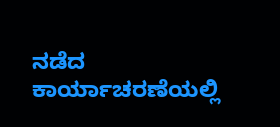ನಡೆದ ಕಾರ್ಯಾಚರಣೆಯಲ್ಲಿ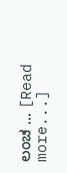ಲಂಚ … [Read more...]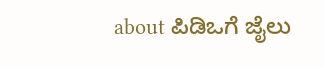about ಪಿಡಿಒಗೆ ಜೈಲು